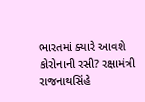ભારતમાં ક્યારે આવશે કોરોનાની રસી? રક્ષામંત્રી રાજનાથસિંહે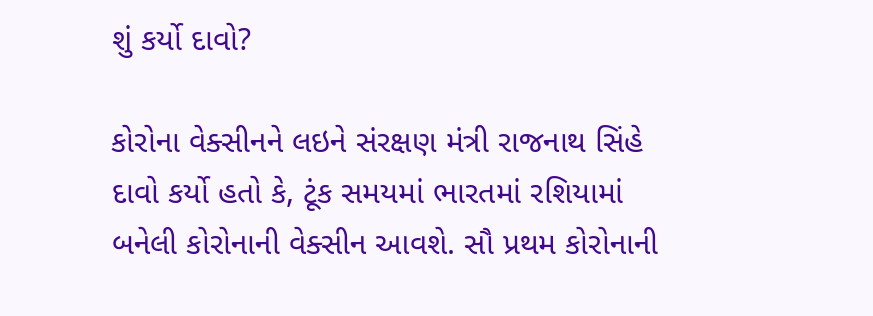શું કર્યો દાવો?

કોરોના વેક્સીનને લઇને સંરક્ષણ મંત્રી રાજનાથ સિંહે દાવો કર્યો હતો કે, ટૂંક સમયમાં ભારતમાં રશિયામાં બનેલી કોરોનાની વેક્સીન આવશે. સૌ પ્રથમ કોરોનાની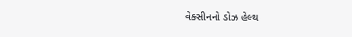વેક્સીનનો ડોઝ હેલ્થ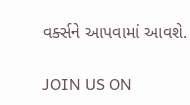વર્ક્સને આપવામાં આવશે.

JOIN US ON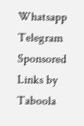Whatsapp
Telegram
Sponsored Links by Taboola